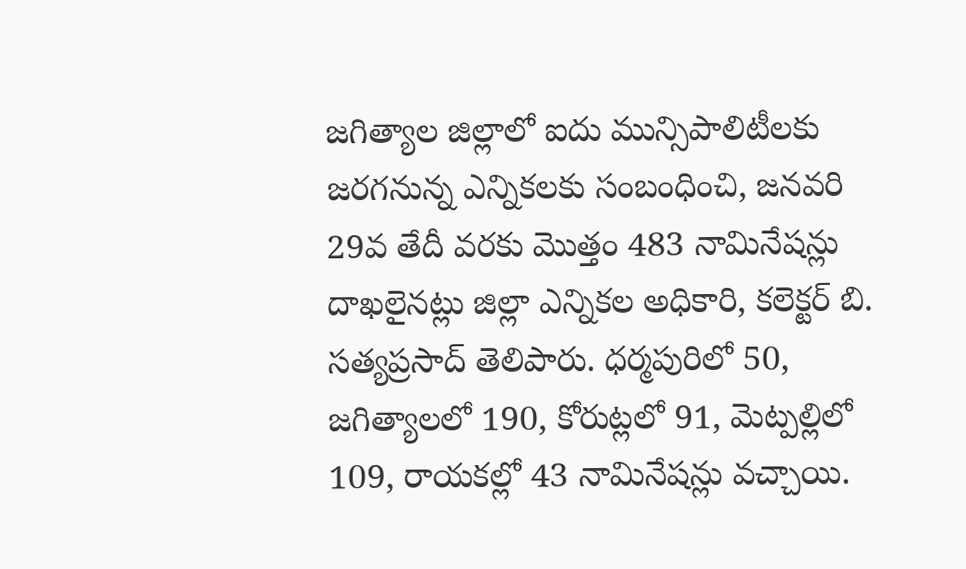జగిత్యాల జిల్లాలో ఐదు మున్సిపాలిటీలకు జరగనున్న ఎన్నికలకు సంబంధించి, జనవరి 29వ తేదీ వరకు మొత్తం 483 నామినేషన్లు దాఖలైనట్లు జిల్లా ఎన్నికల అధికారి, కలెక్టర్ బి. సత్యప్రసాద్ తెలిపారు. ధర్మపురిలో 50, జగిత్యాలలో 190, కోరుట్లలో 91, మెట్పల్లిలో 109, రాయకల్లో 43 నామినేషన్లు వచ్చాయి.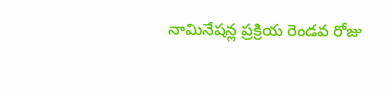నామినేషన్ల ప్రక్రియ రెండవ రోజు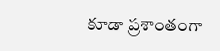కూడా ప్రశాంతంగా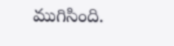ముగిసింది.